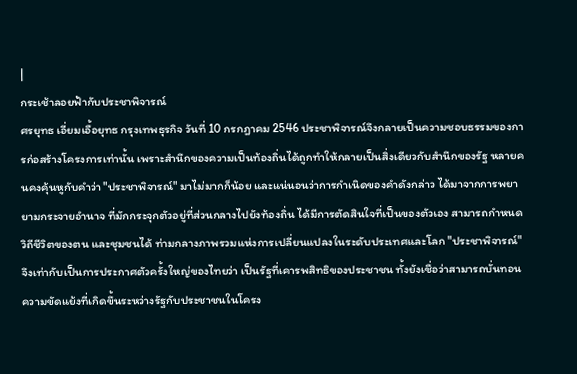|
กระเช้าลอยฟ้ากับประชาพิจารณ์
ศรยุทธ เอี่ยมเอื้อยุทธ กรุงเทพธุรกิจ วันที่ 10 กรกฎาคม 2546 ประชาพิจารณ์จึงกลายเป็นความชอบธรรมของการก่อสร้างโครงการเท่านั้น เพราะสำนึกของความเป็นท้องถิ่นได้ถูกทำให้กลายเป็นสิ่งเดียวกับสำนึกของรัฐ หลายคนคงคุ้นหูกับคำว่า "ประชาพิจารณ์" มาไม่มากก็น้อย และแน่นอนว่าการกำเนิดของคำดังกล่าว ได้มาจากการพยายามกระจายอำนาจ ที่มักกระจุกตัวอยู่ที่ส่วนกลางไปยังท้องถิ่น ได้มีการตัดสินใจที่เป็นของตัวเอง สามารถกำหนดวิถีชีวิตของตน และชุมชนได้ ท่ามกลางภาพรวมแห่งการเปลี่ยนแปลงในระดับประเทศและโลก "ประชาพิจารณ์" จึงเท่ากับเป็นการประกาศตัวครั้งใหญ่ของไทยว่า เป็นรัฐที่เคารพสิทธิของประชาชน ทั้งยังเชื่อว่าสามารถบั่นทอนความขัดแย้งที่เกิดขึ้นระหว่างรัฐกับประชาชนในโครง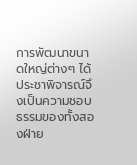การพัฒนาขนาดใหญ่ต่างๆ ได้ ประชาพิจารณ์จึงเป็นความชอบธรรมของทั้งสองฝ่าย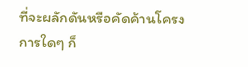ที่จะผลักดันหรือคัดค้านโครงการใดๆ ก็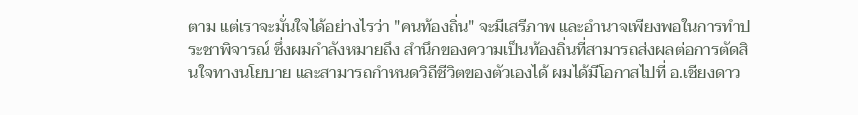ตาม แต่เราจะมั่นใจได้อย่างไรว่า "คนท้องถิ่น" จะมีเสรีภาพ และอำนาจเพียงพอในการทำประชาพิจารณ์ ซึ่งผมกำลังหมายถึง สำนึกของความเป็นท้องถิ่นที่สามารถส่งผลต่อการตัดสินใจทางนโยบาย และสามารถกำหนดวิถีชีวิตของตัวเองได้ ผมได้มีโอกาสไปที่ อ.เชียงดาว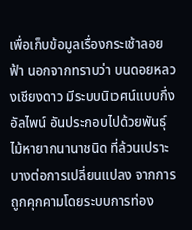เพื่อเก็บข้อมูลเรื่องกระเช้าลอยฟ้า นอกจากทราบว่า บนดอยหลวงเชียงดาว มีระบบนิเวศน์แบบกึ่งอัลไพน์ อันประกอบไปด้วยพันธุ์ไม้หายากนานาชนิด ที่ล้วนเปราะบางต่อการเปลี่ยนแปลง จากการถูกคุกคามโดยระบบการท่อง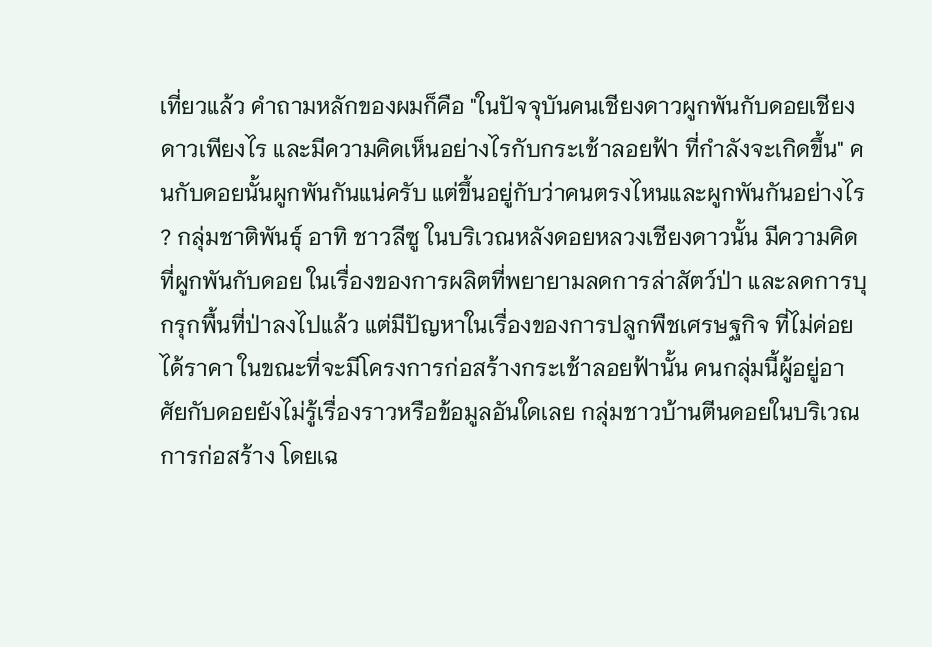เที่ยวแล้ว คำถามหลักของผมก็คือ "ในปัจจุบันคนเชียงดาวผูกพันกับดอยเชียงดาวเพียงไร และมีความคิดเห็นอย่างไรกับกระเช้าลอยฟ้า ที่กำลังจะเกิดขึ้น" คนกับดอยนั้นผูกพันกันแน่ครับ แต่ขึ้นอยู่กับว่าคนตรงไหนและผูกพันกันอย่างไร ? กลุ่มชาติพันธุ์ อาทิ ชาวลีซู ในบริเวณหลังดอยหลวงเชียงดาวนั้น มีความคิดที่ผูกพันกับดอย ในเรื่องของการผลิตที่พยายามลดการล่าสัตว์ป่า และลดการบุกรุกพื้นที่ป่าลงไปแล้ว แต่มีปัญหาในเรื่องของการปลูกพืชเศรษฐกิจ ที่ไม่ค่อยได้ราคา ในขณะที่จะมีโครงการก่อสร้างกระเช้าลอยฟ้านั้น คนกลุ่มนี้ผู้อยู่อาศัยกับดอยยังไม่รู้เรื่องราวหรือข้อมูลอันใดเลย กลุ่มชาวบ้านตีนดอยในบริเวณการก่อสร้าง โดยเฉ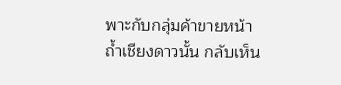พาะกับกลุ่มค้าขายหน้าถ้ำเชียงดาวนั้น กลับเห็น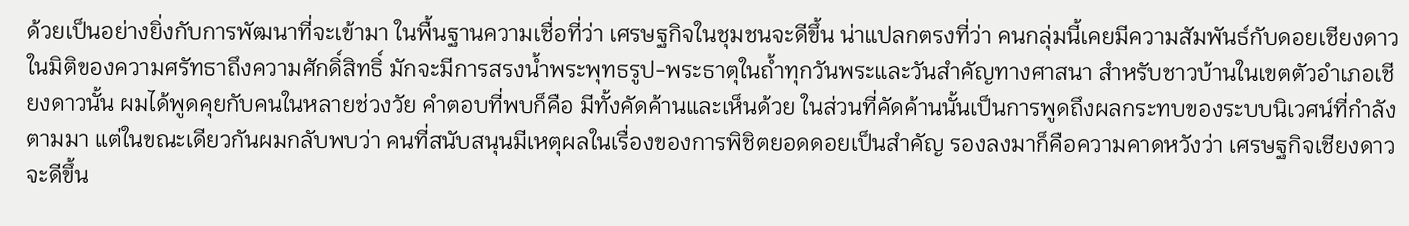ด้วยเป็นอย่างยิ่งกับการพัฒนาที่จะเข้ามา ในพื้นฐานความเชื่อที่ว่า เศรษฐกิจในชุมชนจะดีขึ้น น่าแปลกตรงที่ว่า คนกลุ่มนี้เคยมีความสัมพันธ์กับดอยเชียงดาวในมิติของความศรัทธาถึงความศักดิ์สิทธิ์ มักจะมีการสรงน้ำพระพุทธรูป-พระธาตุในถ้ำทุกวันพระและวันสำคัญทางศาสนา สำหรับชาวบ้านในเขตตัวอำเภอเชียงดาวนั้น ผมได้พูดคุยกับคนในหลายช่วงวัย คำตอบที่พบก็คือ มีทั้งคัดค้านและเห็นด้วย ในส่วนที่คัดค้านนั้นเป็นการพูดถึงผลกระทบของระบบนิเวศน์ที่กำลังตามมา แต่ในขณะเดียวกันผมกลับพบว่า คนที่สนับสนุนมีเหตุผลในเรื่องของการพิชิตยอดดอยเป็นสำคัญ รองลงมาก็คือความคาดหวังว่า เศรษฐกิจเชียงดาวจะดีขึ้น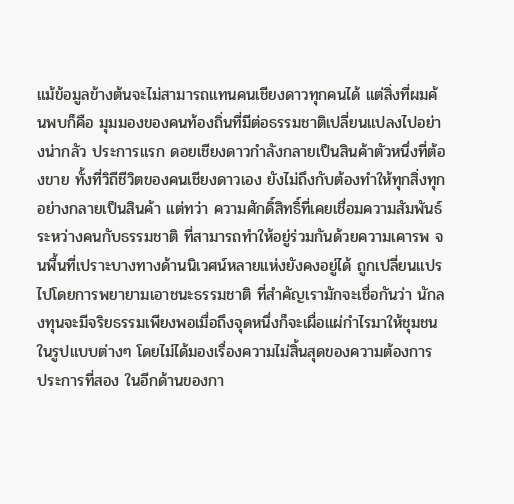แม้ข้อมูลข้างต้นจะไม่สามารถแทนคนเชียงดาวทุกคนได้ แต่สิ่งที่ผมค้นพบก็คือ มุมมองของคนท้องถิ่นที่มีต่อธรรมชาติเปลี่ยนแปลงไปอย่างน่ากลัว ประการแรก ดอยเชียงดาวกำลังกลายเป็นสินค้าตัวหนึ่งที่ต้องขาย ทั้งที่วิถีชีวิตของคนเชียงดาวเอง ยังไม่ถึงกับต้องทำให้ทุกสิ่งทุกอย่างกลายเป็นสินค้า แต่ทว่า ความศักดิ์สิทธิ์ที่เคยเชื่อมความสัมพันธ์ ระหว่างคนกับธรรมชาติ ที่สามารถทำให้อยู่ร่วมกันด้วยความเคารพ จนพื้นที่เปราะบางทางด้านนิเวศน์หลายแห่งยังคงอยู่ได้ ถูกเปลี่ยนแปรไปโดยการพยายามเอาชนะธรรมชาติ ที่สำคัญเรามักจะเชื่อกันว่า นักลงทุนจะมีจริยธรรมเพียงพอเมื่อถึงจุดหนึ่งก็จะเผื่อแผ่กำไรมาให้ชุมชนในรูปแบบต่างๆ โดยไม่ได้มองเรื่องความไม่สิ้นสุดของความต้องการ ประการที่สอง ในอีกด้านของกา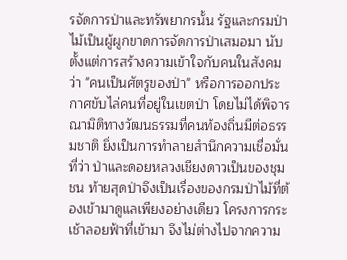รจัดการป่าและทรัพยากรนั้น รัฐและกรมป่าไม้เป็นผู้ผูกขาดการจัดการป่าเสมอมา นับตั้งแต่การสร้างความเข้าใจกับคนในสังคมว่า "คนเป็นศัตรูของป่า" หรือการออกประกาศขับไล่คนที่อยู่ในเขตป่า โดยไม่ได้พิจารณามิติทางวัฒนธรรมที่คนท้องถิ่นมีต่อธรรมชาติ ยิ่งเป็นการทำลายสำนึกความเชื่อมั่นที่ว่า ป่าและดอยหลวงเชียงดาวเป็นของชุมชน ท้ายสุดป่าจึงเป็นเรื่องของกรมป่าไม้ที่ต้องเข้ามาดูแลเพียงอย่างเดียว โครงการกระเช้าลอยฟ้าที่เข้ามา จึงไม่ต่างไปจากความ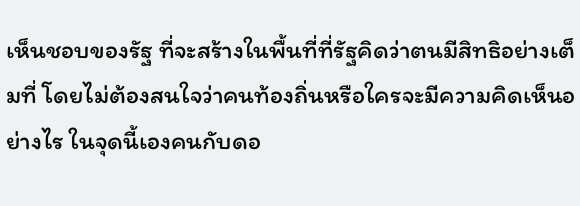เห็นชอบของรัฐ ที่จะสร้างในพื้นที่ที่รัฐคิดว่าตนมีสิทธิอย่างเต็มที่ โดยไม่ต้องสนใจว่าคนท้องถิ่นหรือใครจะมีความคิดเห็นอย่างไร ในจุดนี้เองคนกับดอ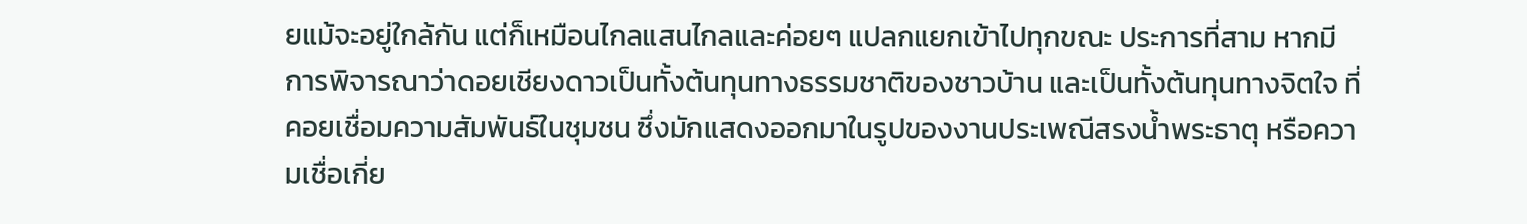ยแม้จะอยู่ใกล้กัน แต่ก็เหมือนไกลแสนไกลและค่อยๆ แปลกแยกเข้าไปทุกขณะ ประการที่สาม หากมีการพิจารณาว่าดอยเชียงดาวเป็นทั้งต้นทุนทางธรรมชาติของชาวบ้าน และเป็นทั้งต้นทุนทางจิตใจ ที่คอยเชื่อมความสัมพันธ์ในชุมชน ซึ่งมักแสดงออกมาในรูปของงานประเพณีสรงน้ำพระธาตุ หรือความเชื่อเกี่ย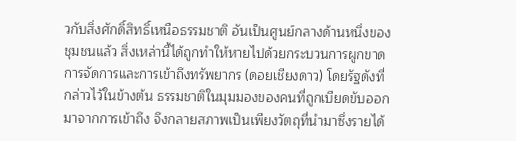วกับสิ่งศักดิ์สิทธิ์เหนือธรรมชาติ อันเป็นศูนย์กลางด้านหนึ่งของชุมชนแล้ว สิ่งเหล่านี้ได้ถูกทำให้หายไปด้วยกระบวนการผูกขาดการจัดการและการเข้าถึงทรัพยากร (ดอยเชียงดาว) โดยรัฐดังที่กล่าวไว้ในข้างต้น ธรรมชาติในมุมมองของคนที่ถูกเบียดขับออกมาจากการเข้าถึง จึงกลายสภาพเป็นเพียงวัตถุที่นำมาซึ่งรายได้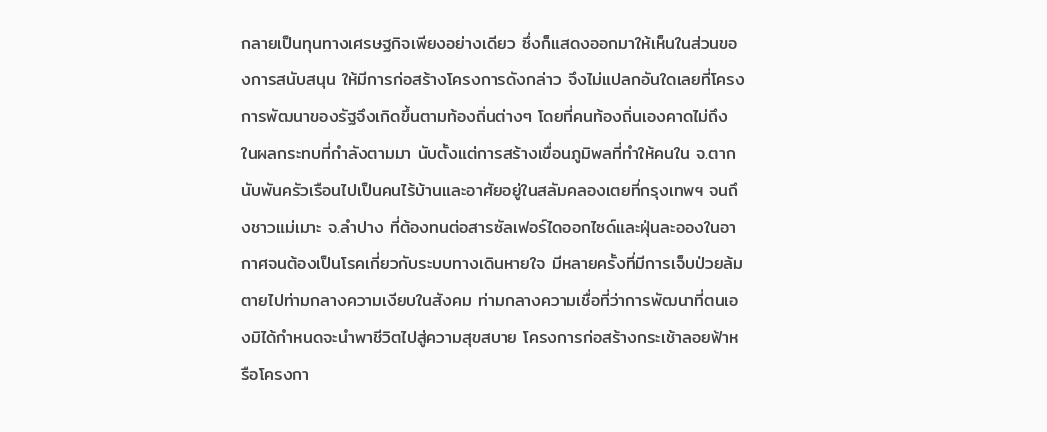กลายเป็นทุนทางเศรษฐกิจเพียงอย่างเดียว ซึ่งก็แสดงออกมาให้เห็นในส่วนของการสนับสนุน ให้มีการก่อสร้างโครงการดังกล่าว จึงไม่แปลกอันใดเลยที่โครงการพัฒนาของรัฐจึงเกิดขึ้นตามท้องถิ่นต่างๆ โดยที่คนท้องถิ่นเองคาดไม่ถึง ในผลกระทบที่กำลังตามมา นับตั้งแต่การสร้างเขื่อนภูมิพลที่ทำให้คนใน จ.ตาก นับพันครัวเรือนไปเป็นคนไร้บ้านและอาศัยอยู่ในสลัมคลองเตยที่กรุงเทพฯ จนถึงชาวแม่เมาะ จ.ลำปาง ที่ต้องทนต่อสารซัลเฟอร์ไดออกไซด์และฝุ่นละอองในอากาศจนต้องเป็นโรคเกี่ยวกับระบบทางเดินหายใจ มีหลายครั้งที่มีการเจ็บป่วยล้มตายไปท่ามกลางความเงียบในสังคม ท่ามกลางความเชื่อที่ว่าการพัฒนาที่ตนเองมิได้กำหนดจะนำพาชีวิตไปสู่ความสุขสบาย โครงการก่อสร้างกระเช้าลอยฟ้าหรือโครงกา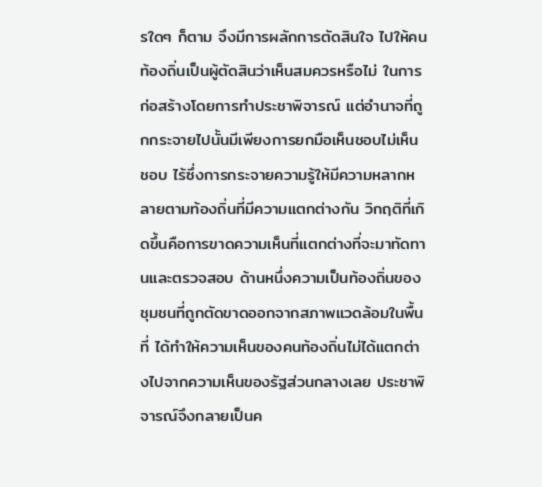รใดๆ ก็ตาม จึงมีการผลักการตัดสินใจ ไปให้คนท้องถิ่นเป็นผู้ตัดสินว่าเห็นสมควรหรือไม่ ในการก่อสร้างโดยการทำประชาพิจารณ์ แต่อำนาจที่ถูกกระจายไปนั้นมีเพียงการยกมือเห็นชอบไม่เห็นชอบ ไร้ซึ่งการกระจายความรู้ให้มีความหลากหลายตามท้องถิ่นที่มีความแตกต่างกัน วิกฤติที่เกิดขึ้นคือการขาดความเห็นที่แตกต่างที่จะมาทัดทานและตรวจสอบ ด้านหนึ่งความเป็นท้องถิ่นของชุมชนที่ถูกตัดขาดออกจากสภาพแวดล้อมในพื้นที่ ได้ทำให้ความเห็นของคนท้องถิ่นไม่ได้แตกต่างไปจากความเห็นของรัฐส่วนกลางเลย ประชาพิจารณ์จึงกลายเป็นค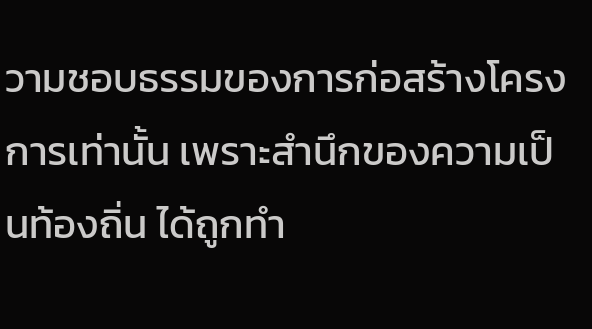วามชอบธรรมของการก่อสร้างโครงการเท่านั้น เพราะสำนึกของความเป็นท้องถิ่น ได้ถูกทำ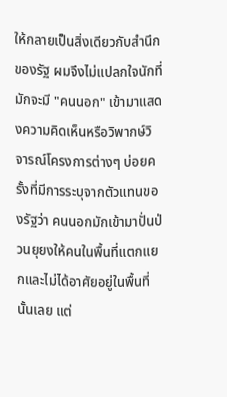ให้กลายเป็นสิ่งเดียวกับสำนึกของรัฐ ผมจึงไม่แปลกใจนักที่มักจะมี "คนนอก" เข้ามาแสดงความคิดเห็นหรือวิพากษ์วิจารณ์โครงการต่างๆ บ่อยครั้งที่มีการระบุจากตัวแทนของรัฐว่า คนนอกมักเข้ามาปั่นป่วนยุยงให้คนในพื้นที่แตกแยกและไม่ได้อาศัยอยู่ในพื้นที่นั้นเลย แต่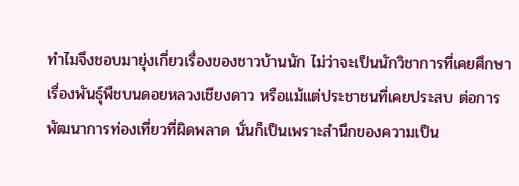ทำไมจึงชอบมายุ่งเกี่ยวเรื่องของชาวบ้านนัก ไม่ว่าจะเป็นนักวิชาการที่เคยศึกษาเรื่องพันธุ์พืชบนดอยหลวงเชียงดาว หรือแม้แต่ประชาชนที่เคยประสบ ต่อการพัฒนาการท่องเที่ยวที่ผิดพลาด นั่นก็เป็นเพราะสำนึกของความเป็น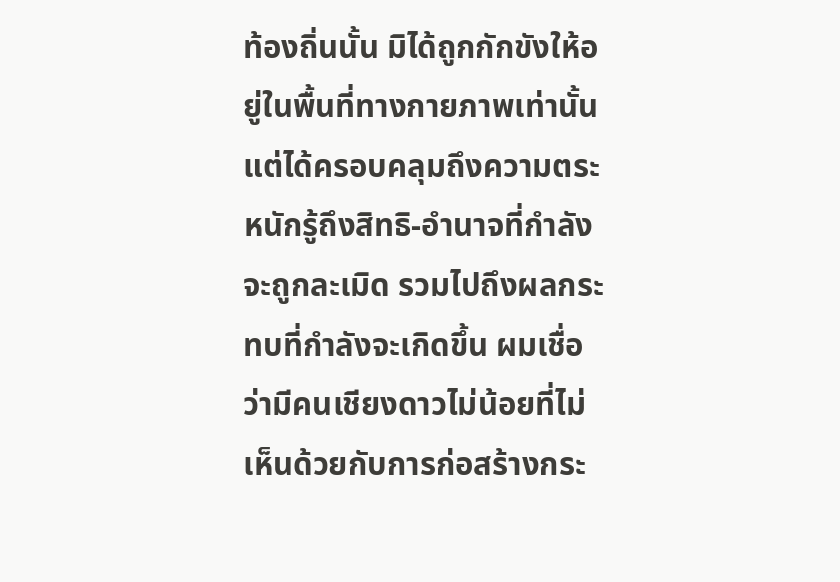ท้องถิ่นนั้น มิได้ถูกกักขังให้อยู่ในพื้นที่ทางกายภาพเท่านั้น แต่ได้ครอบคลุมถึงความตระหนักรู้ถึงสิทธิ-อำนาจที่กำลังจะถูกละเมิด รวมไปถึงผลกระทบที่กำลังจะเกิดขึ้น ผมเชื่อว่ามีคนเชียงดาวไม่น้อยที่ไม่เห็นด้วยกับการก่อสร้างกระ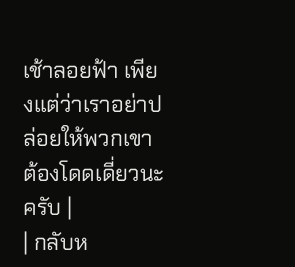เช้าลอยฟ้า เพียงแต่ว่าเราอย่าปล่อยให้พวกเขาต้องโดดเดี่ยวนะครับ |
| กลับห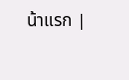น้าแรก |